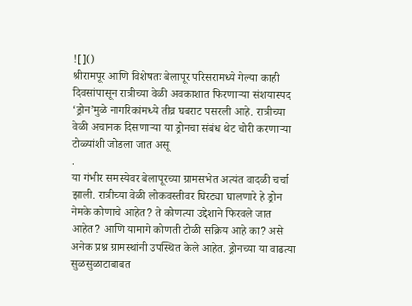![]()
श्रीरामपूर आणि विशेषतः बेलापूर परिसरामध्ये गेल्या काही दिवसांपासून रात्रीच्या वेळी अवकाशात फिरणाऱ्या संशयास्पद ‘ड्रोन’मुळे नागरिकांमध्ये तीव्र घबराट पसरली आहे. रात्रीच्या वेळी अचानक दिसणाऱ्या या ड्रोनचा संबंध थेट चोरी करणाऱ्या टोळ्यांशी जोडला जात असू
.
या गंभीर समस्येवर बेलापूरच्या ग्रामसभेत अत्यंत वादळी चर्चा झाली. रात्रीच्या वेळी लोकवस्तीवर घिरट्या घालणारे हे ड्रोन नेमके कोणाचे आहेत? ते कोणत्या उद्देशाने फिरवले जात आहेत? आणि यामागे कोणती टोळी सक्रिय आहे का? असे अनेक प्रश्न ग्रामस्थांनी उपस्थित केले आहेत. ड्रोनच्या या वाढत्या सुळसुळाटाबाबत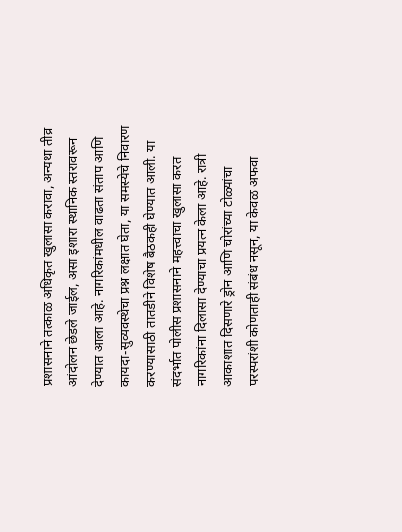प्रशासनाने तत्काळ अधिकृत खुलासा करावा, अन्यथा तीव्र आंदोलन छेडले जाईल, असा इशारा स्थानिक स्तरावरून देण्यात आला आहे. नागरिकांमधील वाढता संताप आणि कायदा-सुव्यवस्थेचा प्रश्न लक्षात घेता, या समस्येचे निवारण करण्यासाठी तातडीने विशेष बैठकही घेण्यात आली. या संदर्भात पोलीस प्रशासनाने महत्त्वाचा खुलासा करत नागरिकांना दिलासा देण्याचा प्रयत्न केला आहे. रात्री आकाशात दिसणारे ड्रोन आणि चोरांच्या टोळ्यांचा परस्परांशी कोणताही संबंध नसून, या केवळ अफवा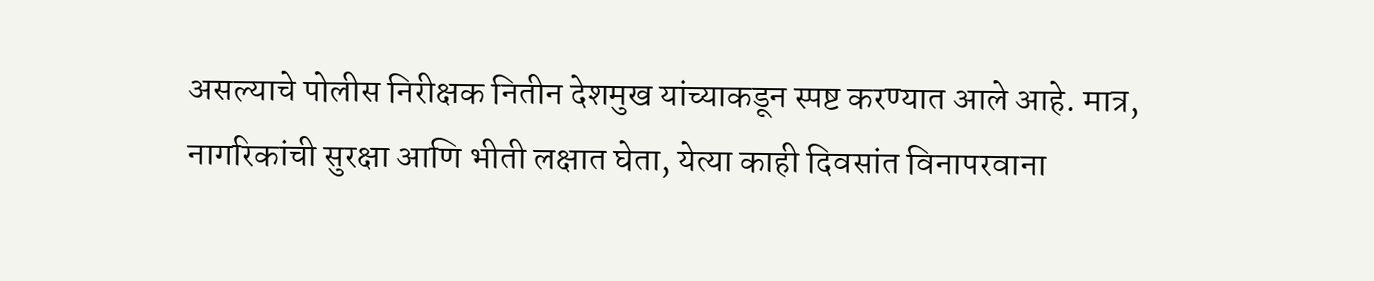असल्याचे पोलीस निरीक्षक नितीन देशमुख यांच्याकडून स्पष्ट करण्यात आले आहे. मात्र, नागरिकांची सुरक्षा आणि भीती लक्षात घेता, येत्या काही दिवसांत विनापरवाना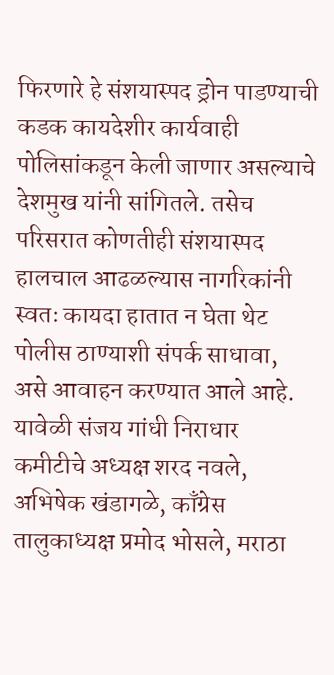फिरणारे हे संशयास्पद ड्रोन पाडण्याची कडक कायदेशीर कार्यवाही पोलिसांकडून केली जाणार असल्याचे देशमुख यांनी सांगितले. तसेच परिसरात कोणतीही संशयास्पद हालचाल आढळल्यास नागरिकांनी स्वतः कायदा हातात न घेता थेट पोलीस ठाण्याशी संपर्क साधावा, असे आवाहन करण्यात आले आहे. यावेळी संजय गांधी निराधार कमीटीचे अध्यक्ष शरद नवले, अभिषेक खंडागळे, काँग्रेस तालुकाध्यक्ष प्रमोद भोसले, मराठा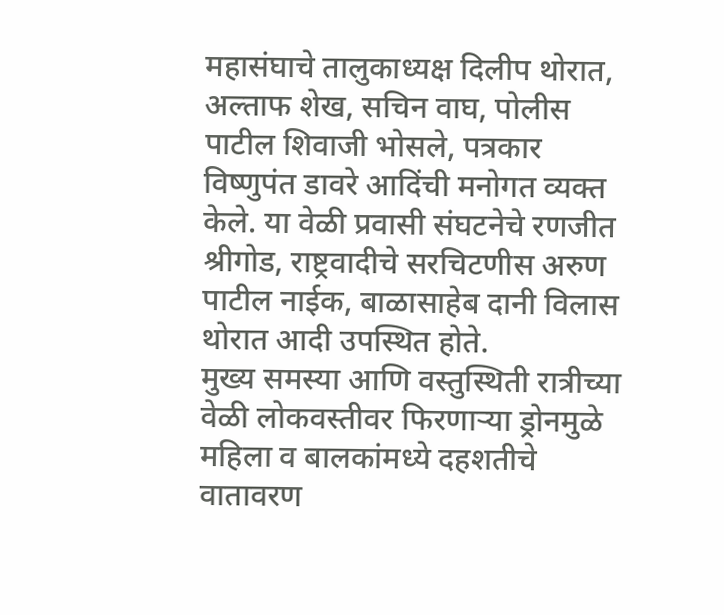महासंघाचे तालुकाध्यक्ष दिलीप थोरात, अल्ताफ शेख, सचिन वाघ, पोलीस पाटील शिवाजी भोसले, पत्रकार विष्णुपंत डावरे आदिंची मनोगत व्यक्त केले. या वेळी प्रवासी संघटनेचे रणजीत श्रीगोड, राष्ट्रवादीचे सरचिटणीस अरुण पाटील नाईक, बाळासाहेब दानी विलास थोरात आदी उपस्थित होते.
मुख्य समस्या आणि वस्तुस्थिती रात्रीच्या वेळी लोकवस्तीवर फिरणाऱ्या ड्रोनमुळे महिला व बालकांमध्ये दहशतीचे वातावरण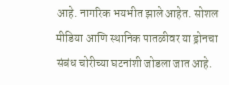आहे. नागरिक भयभीत झाले आहेत. सोशल मीडिया आणि स्थानिक पातळीवर या ड्रोनचा संबंध चोरीच्या घटनांशी जोडला जात आहे.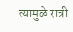त्यामुळे रात्री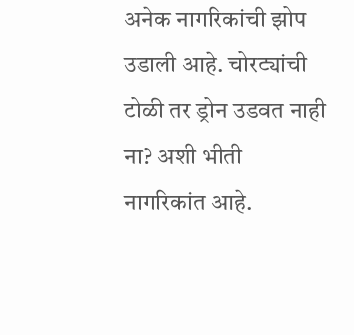अनेक नागरिकांची झोप उडाली आहे. चोरट्यांची टोळी तर ड्रोन उडवत नाही ना? अशी भीती नागरिकांत आहे.